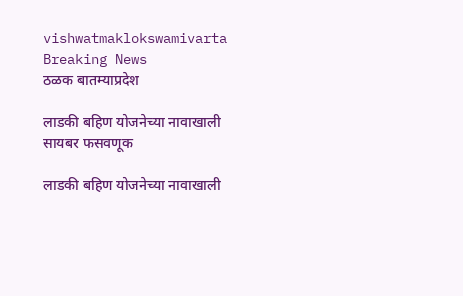vishwatmaklokswamivarta
Breaking News
ठळक बातम्याप्रदेश

लाडकी बहिण योजनेच्या नावाखाली सायबर फसवणूक

लाडकी बहिण योजनेच्या नावाखाली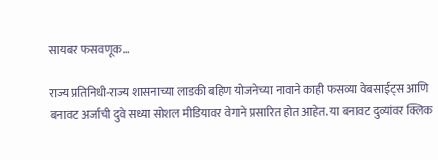सायबर फसवणूक…

राज्य प्रतिनिधी-राज्य शासनाच्या लाडकी बहिण योजनेच्या नावाने काही फसव्या वेबसाईट्स आणि बनावट अर्जाची दुवे सध्या सोशल मीडियावर वेगाने प्रसारित होत आहेत. या बनावट दुव्यांवर क्लिक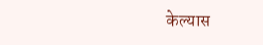केल्यास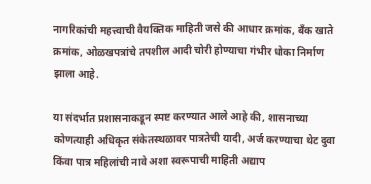नागरिकांची महत्त्वाची वैयक्तिक माहिती जसे की आधार क्रमांक, बँक खाते क्रमांक, ओळखपत्रांचे तपशील आदी चोरी होण्याचा गंभीर धोका निर्माण झाला आहे.

या संदर्भात प्रशासनाकडून स्पष्ट करण्यात आले आहे की, शासनाच्या कोणत्याही अधिकृत संकेतस्थळावर पात्रतेची यादी, अर्ज करण्याचा थेट दुवा किंवा पात्र महिलांची नावे अशा स्वरूपाची माहिती अद्याप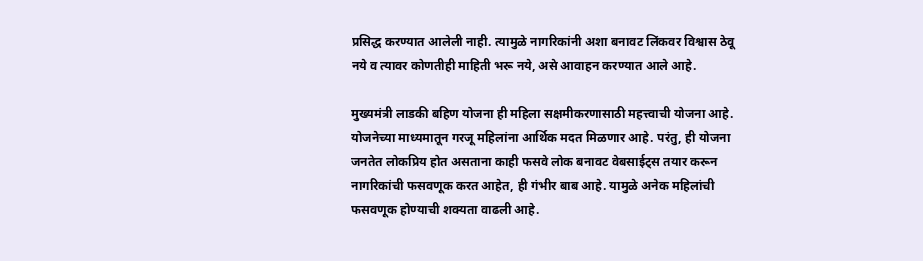प्रसिद्ध करण्यात आलेली नाही. त्यामुळे नागरिकांनी अशा बनावट लिंकवर विश्वास ठेवू नये व त्यावर कोणतीही माहिती भरू नये, असे आवाहन करण्यात आले आहे.

मुख्यमंत्री लाडकी बहिण योजना ही महिला सक्षमीकरणासाठी महत्त्वाची योजना आहे. योजनेच्या माध्यमातून गरजू महिलांना आर्थिक मदत मिळणार आहे. परंतु, ही योजना जनतेत लोकप्रिय होत असताना काही फसवे लोक बनावट वेबसाईट्स तयार करून नागरिकांची फसवणूक करत आहेत, ही गंभीर बाब आहे. यामुळे अनेक महिलांची फसवणूक होण्याची शक्यता वाढली आहे.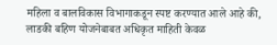महिला व बालविकास विभागाकडून स्पष्ट करण्यात आले आहे की, लाडकी बहिण योजनेबाबत अधिकृत माहिती केवळ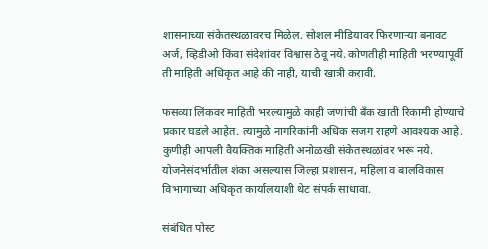शासनाच्या संकेतस्थळावरच मिळेल. सोशल मीडियावर फिरणाऱ्या बनावट अर्ज, व्हिडीओ किंवा संदेशांवर विश्वास ठेवू नये. कोणतीही माहिती भरण्यापूर्वी ती माहिती अधिकृत आहे की नाही, याची खात्री करावी.

फसव्या लिंकवर माहिती भरल्यामुळे काही जणांची बँक खाती रिकामी होण्याचे प्रकार घडले आहेत. त्यामुळे नागरिकांनी अधिक सजग राहणे आवश्यक आहे. कुणीही आपली वैयक्तिक माहिती अनोळखी संकेतस्थळांवर भरू नये. योजनेसंदर्भातील शंका असल्यास जिल्हा प्रशासन, महिला व बालविकास विभागाच्या अधिकृत कार्यालयाशी थेट संपर्क साधावा.

संबंधित पोस्ट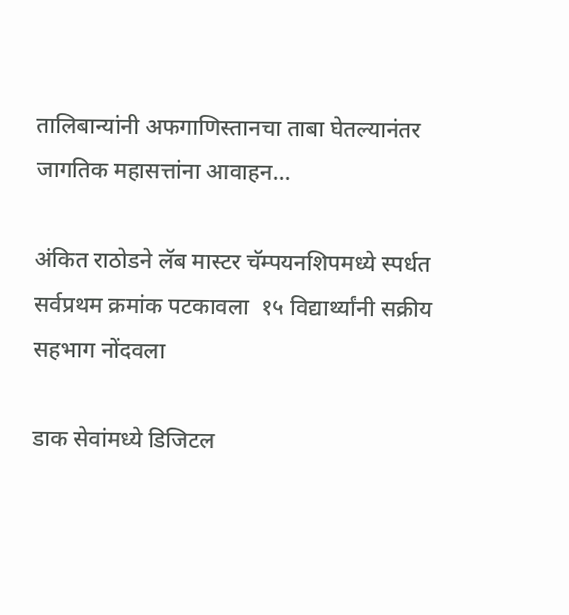तालिबान्यांनी अफगाणिस्तानचा ताबा घेतल्यानंतर जागतिक महासत्तांना आवाहन…

अंकित राठोडने लॅब मास्टर चॅम्पयनशिपमध्ये स्पर्धत सर्वप्रथम क्रमांक पटकावला  १५ विद्यार्थ्यांनी सक्रीय सहभाग नोंदवला

डाक सेवांमध्ये डिजिटल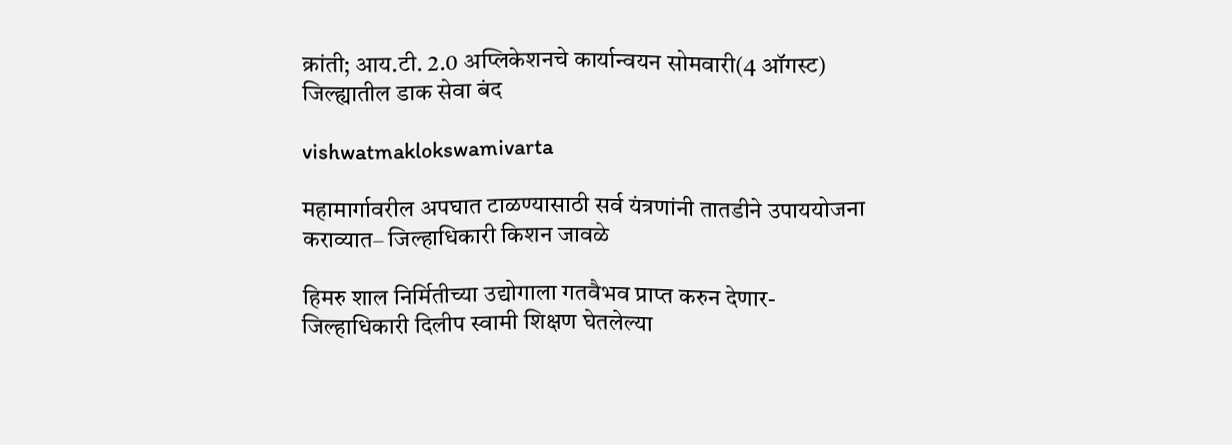क्रांती; आय.टी. 2.0 अप्लिकेशनचे कार्यान्वयन सोमवारी(4 ऑगस्ट) जिल्ह्यातील डाक सेवा बंद

vishwatmaklokswamivarta

महामार्गावरील अपघात टाळण्यासाठी सर्व यंत्रणांनी तातडीने उपाययोजना कराव्यात– जिल्हाधिकारी किशन जावळे

हिमरु शाल निर्मितीच्या उद्योगाला गतवैभव प्राप्त करुन देणार- जिल्हाधिकारी दिलीप स्वामी शिक्षण घेतलेल्या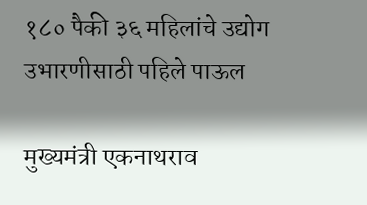१८० पैकी ३६ महिलांचे उद्योग उभारणीसाठी पहिले पाऊल

मुख्यमंत्री एकनाथराव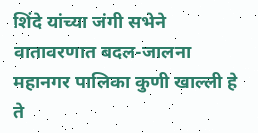शिंदे यांच्या जंगी सभेने वातावरणात बदल-जालना महानगर पालिका कुणी खाल्ली हे ते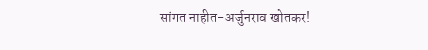सांगत नाहीत-अर्जुनराव खोतकर!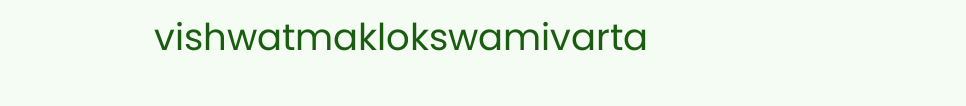vishwatmaklokswamivarta